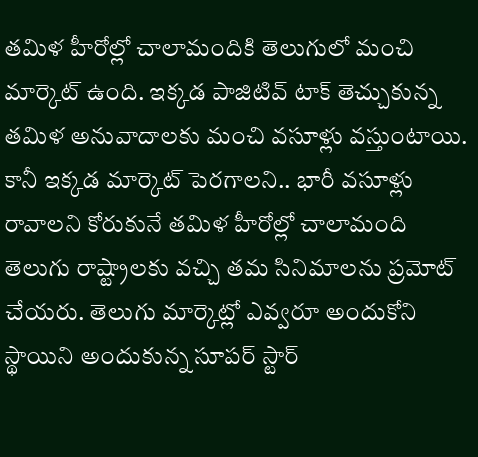తమిళ హీరోల్లో చాలామందికి తెలుగులో మంచి మార్కెట్ ఉంది. ఇక్కడ పాజిటివ్ టాక్ తెచ్చుకున్న తమిళ అనువాదాలకు మంచి వసూళ్లు వస్తుంటాయి. కానీ ఇక్కడ మార్కెట్ పెరగాలని.. భారీ వసూళ్లు రావాలని కోరుకునే తమిళ హీరోల్లో చాలామంది తెలుగు రాష్ట్రాలకు వచ్చి తమ సినిమాలను ప్రమోట్ చేయరు. తెలుగు మార్కెట్లో ఎవ్వరూ అందుకోని స్థాయిని అందుకున్న సూపర్ స్టార్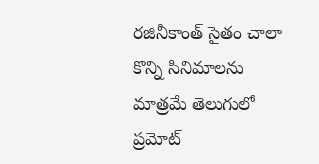రజినీకాంత్ సైతం చాలా కొన్ని సినిమాలను మాత్రమే తెలుగులో ప్రమోట్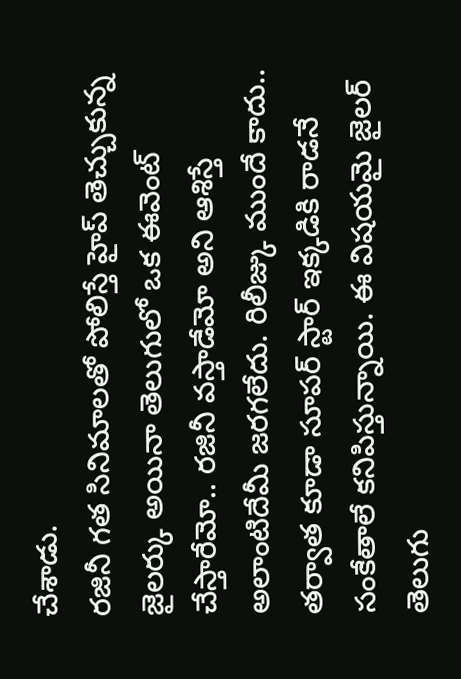చేశాడు.
రజినీ గత సినిమాలతో పోలిస్తే హైప్ తెచ్చుకున్న జైలర్కు అయినా తెలుగులో ఒక ఈవెంట్ చేస్తారేమో.. రజినీ వస్తాడేమో అని ఆశిస్తే అలాంటిదేమీ జరగలేదు. రిలీజ్కు ముందే కాదు.. తర్వాత కూడా సూపర్ స్టార్ ఇక్కడికి రాడనే సంకేతాలే కనిపిస్తున్నాయి. ఈ విషయమై జైలర్ తెలుగు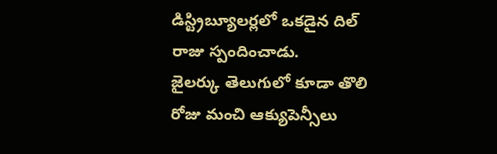డిస్ట్రిబ్యూలర్లలో ఒకడైన దిల్ రాజు స్పందించాడు.
జైలర్కు తెలుగులో కూడా తొలి రోజు మంచి ఆక్యుపెన్సీలు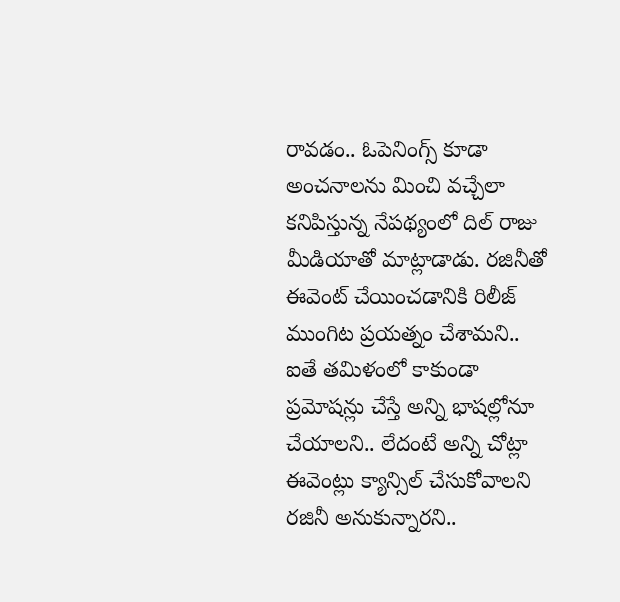రావడం.. ఓపెనింగ్స్ కూడా అంచనాలను మించి వచ్చేలా కనిపిస్తున్న నేపథ్యంలో దిల్ రాజు మీడియాతో మాట్లాడాడు. రజినీతో ఈవెంట్ చేయించడానికి రిలీజ్ ముంగిట ప్రయత్నం చేశామని.. ఐతే తమిళంలో కాకుండా ప్రమోషన్లు చేస్తే అన్ని భాషల్లోనూ చేయాలని.. లేదంటే అన్ని చోట్లా ఈవెంట్లు క్యాన్సిల్ చేసుకోవాలని రజినీ అనుకున్నారని..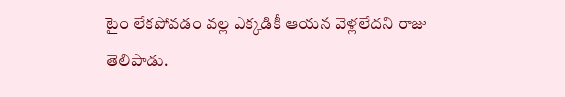టైం లేకపోవడం వల్ల ఎక్కడికీ ఆయన వెళ్లలేదని రాజు తెలిపాడు.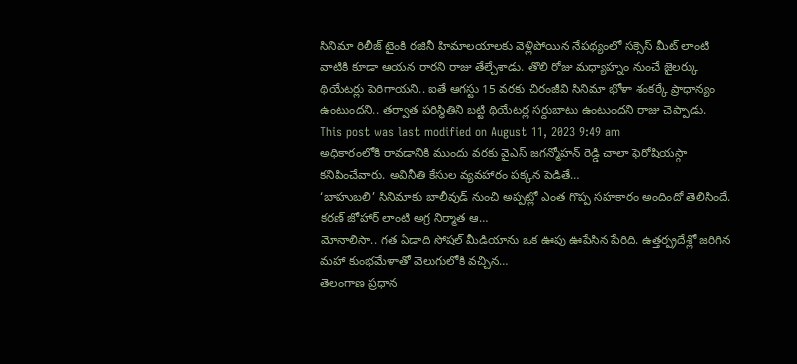సినిమా రిలీజ్ టైంకి రజినీ హిమాలయాలకు వెళ్లిపోయిన నేపథ్యంలో సక్సెస్ మీట్ లాంటి వాటికి కూడా ఆయన రారని రాజు తేల్చేశాడు. తొలి రోజు మధ్యాహ్నం నుంచే జైలర్కు థియేటర్లు పెరిగాయని.. ఐతే ఆగస్టు 15 వరకు చిరంజీవి సినిమా భోళా శంకర్కే ప్రాధాన్యం ఉంటుందని.. తర్వాత పరిస్థితిని బట్టి థియేటర్ల సర్దుబాటు ఉంటుందని రాజు చెప్పాడు.
This post was last modified on August 11, 2023 9:49 am
అధికారంలోకి రావడానికి ముందు వరకు వైఎస్ జగన్మోహన్ రెడ్డి చాలా ఫెరోషియస్గా కనిపించేవారు. అవినీతి కేసుల వ్యవహారం పక్కన పెడితే…
‘బాహుబలి’ సినిమాకు బాలీవుడ్ నుంచి అప్పట్లో ఎంత గొప్ప సహకారం అందిందో తెలిసిందే. కరణ్ జోహార్ లాంటి అగ్ర నిర్మాత ఆ…
మోనాలిసా.. గత ఏడాది సోషల్ మీడియాను ఒక ఊపు ఊపేసిన పేరిది. ఉత్తర్ప్రదేశ్లో జరిగిన మహా కుంభమేళాతో వెలుగులోకి వచ్చిన…
తెలంగాణ ప్రధాన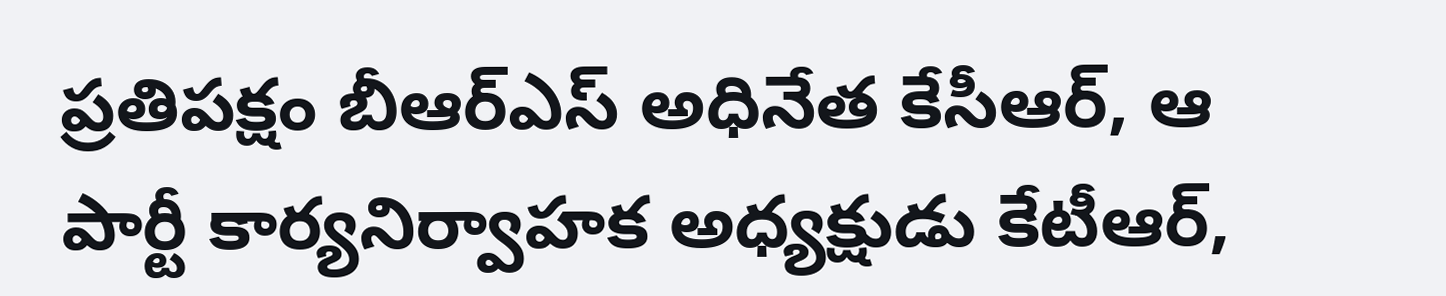ప్రతిపక్షం బీఆర్ఎస్ అధినేత కేసీఆర్, ఆ పార్టీ కార్యనిర్వాహక అధ్యక్షుడు కేటీఆర్,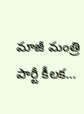మాజీ మంత్రి పార్టీ కీలక…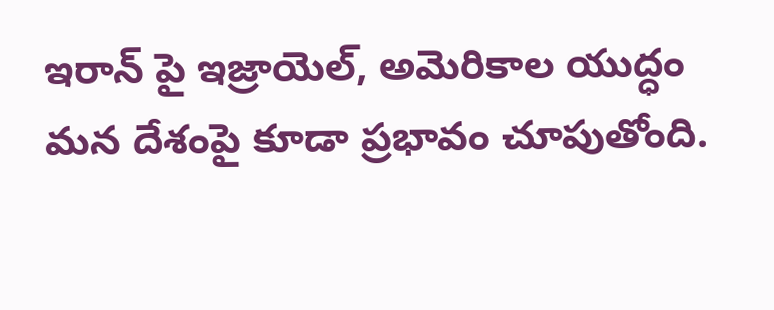ఇరాన్ పై ఇజ్రాయెల్, అమెరికాల యుద్ధం మన దేశంపై కూడా ప్రభావం చూపుతోంది.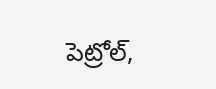పెట్రోల్,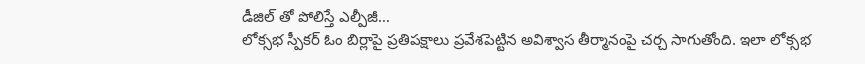డీజిల్ తో పోలిస్తే ఎల్పీజీ…
లోక్సభ స్పీకర్ ఓం బిర్లాపై ప్రతిపక్షాలు ప్రవేశపెట్టిన అవిశ్వాస తీర్మానంపై చర్చ సాగుతోంది. ఇలా లోక్సభ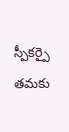స్పీకర్పై తమకు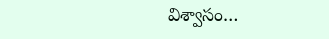విశ్వాసం…